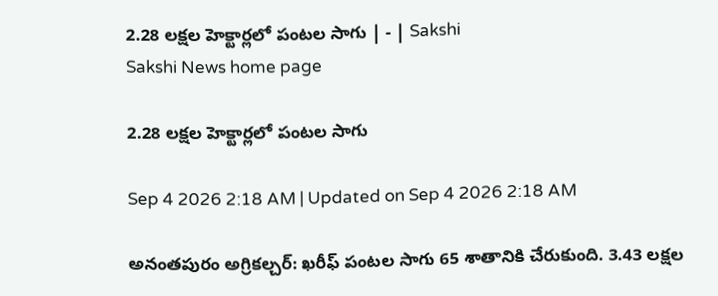2.28 లక్షల హెక్టార్లలో పంటల సాగు | - | Sakshi
Sakshi News home page

2.28 లక్షల హెక్టార్లలో పంటల సాగు

Sep 4 2026 2:18 AM | Updated on Sep 4 2026 2:18 AM

అనంతపురం అగ్రికల్చర్‌: ఖరీఫ్‌ పంటల సాగు 65 శాతానికి చేరుకుంది. 3.43 లక్షల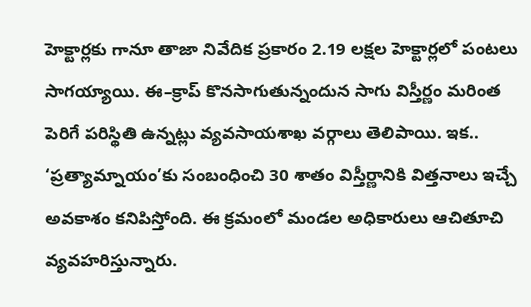హెక్టార్లకు గానూ తాజా నివేదిక ప్రకారం 2.19 లక్షల హెక్టార్లలో పంటలు సాగయ్యాయి. ఈ–క్రాప్‌ కొనసాగుతున్నందున సాగు విస్తీర్ణం మరింత పెరిగే పరిస్థితి ఉన్నట్లు వ్యవసాయశాఖ వర్గాలు తెలిపాయి. ఇక.. ‘ప్రత్యామ్నాయం’కు సంబంధించి 30 శాతం విస్తీర్ణానికి విత్తనాలు ఇచ్చే అవకాశం కనిపిస్తోంది. ఈ క్రమంలో మండల అధికారులు ఆచితూచి వ్యవహరిస్తున్నారు.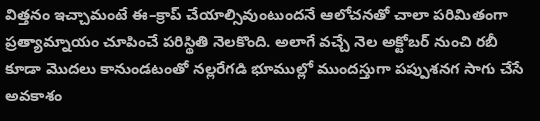విత్తనం ఇచ్చామంటే ఈ–క్రాప్‌ చేయాల్సివుంటుందనే ఆలోచనతో చాలా పరిమితంగా ప్రత్యామ్నాయం చూపించే పరిస్థితి నెలకొంది. అలాగే వచ్చే నెల అక్టోబర్‌ నుంచి రబీ కూడా మొదలు కానుండటంతో నల్లరేగడి భూముల్లో ముందస్తుగా పప్పుశనగ సాగు చేసే అవకాశం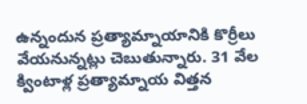ఉన్నందున ప్రత్యామ్నాయానికి కొర్రీలు వేయనున్నట్లు చెబుతున్నారు. 31 వేల క్వింటాళ్ల ప్రత్యామ్నాయ విత్తన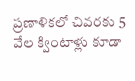ప్రణాళికలో చివరకు 5 వేల క్వింటాళ్లు కూడా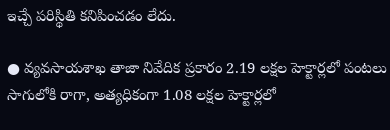ఇచ్చే పరిస్థితి కనిపించడం లేదు.

● వ్యవసాయశాఖ తాజా నివేదిక ప్రకారం 2.19 లక్షల హెక్టార్లలో పంటలు సాగులోకి రాగా, అత్యధికంగా 1.08 లక్షల హెక్టార్లలో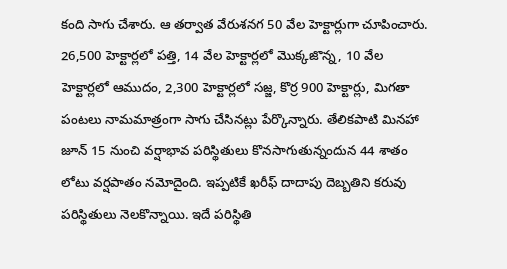కంది సాగు చేశారు. ఆ తర్వాత వేరుశనగ 50 వేల హెక్టార్లుగా చూపించారు. 26,500 హెక్టార్లలో పత్తి, 14 వేల హెక్టార్లలో మొక్కజొన్న, 10 వేల హెక్టార్లలో ఆముదం, 2,300 హెక్టార్లలో సజ్జ, కొర్ర 900 హెక్టార్లు, మిగతా పంటలు నామమాత్రంగా సాగు చేసినట్లు పేర్కొన్నారు. తేలికపాటి మినహా జూన్‌ 15 నుంచి వర్షాభావ పరిస్థితులు కొనసాగుతున్నందున 44 శాతం లోటు వర్షపాతం నమోదైంది. ఇప్పటికే ఖరీఫ్‌ దాదాపు దెబ్బతిని కరువు పరిస్థితులు నెలకొన్నాయి. ఇదే పరిస్థితి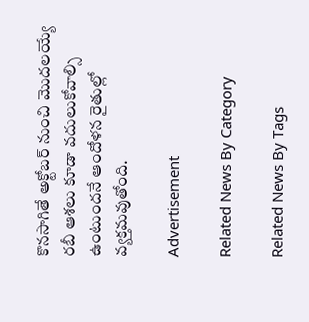కొనసాగితే అక్టోబర్‌ నుంచి మొదలయ్యే రబీ ఆశలు కూడా వదులుకోవాల్సి ఉంటుందనే ఆందోళన రైతుల్లో వ్యక్తమవుతోంది.

Advertisement

Related News By Category

Related News By Tags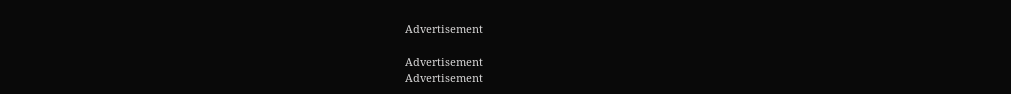Advertisement

Advertisement
Advertisement